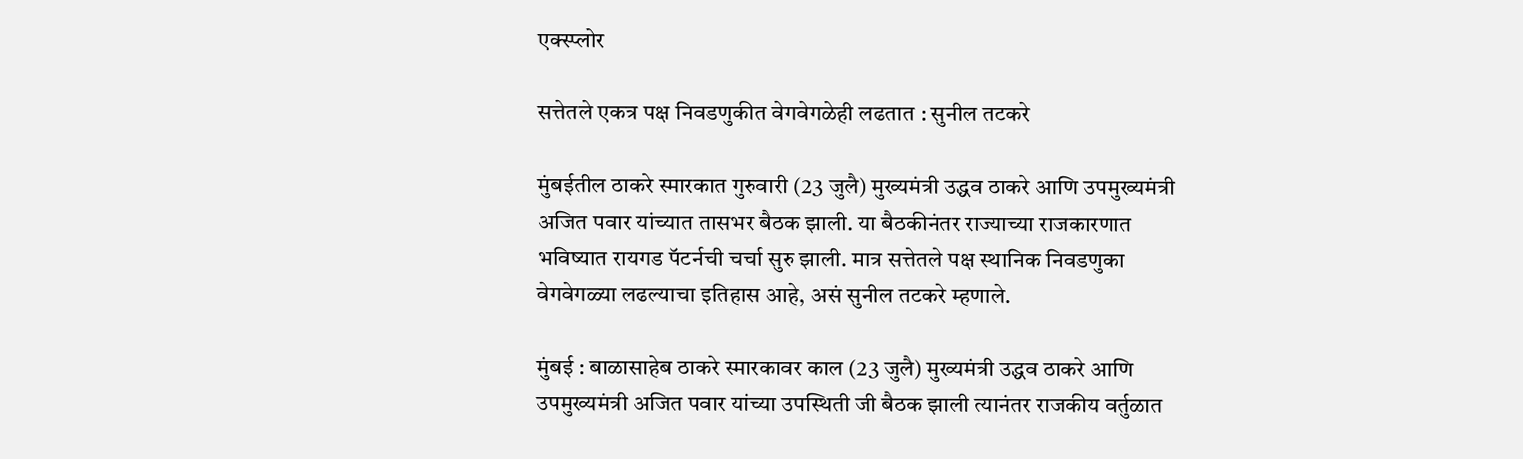एक्स्प्लोर

सत्तेतले एकत्र पक्ष निवडणुकीत वेगवेगळेही लढतात : सुनील तटकरे

मुंबईतील ठाकरे स्मारकात गुरुवारी (23 जुलै) मुख्यमंत्री उद्धव ठाकरे आणि उपमुख्यमंत्री अजित पवार यांच्यात तासभर बैठक झाली. या बैठकीनंतर राज्याच्या राजकारणात भविष्यात रायगड पॅटर्नची चर्चा सुरु झाली. मात्र सत्तेतले पक्ष स्थानिक निवडणुका वेगवेगळ्या लढल्याचा इतिहास आहे, असं सुनील तटकरे म्हणाले.

मुंबई : बाळासाहेब ठाकरे स्मारकावर काल (23 जुलै) मुख्यमंत्री उद्धव ठाकरे आणि उपमुख्यमंत्री अजित पवार यांच्या उपस्थिती जी बैठक झाली त्यानंतर राजकीय वर्तुळात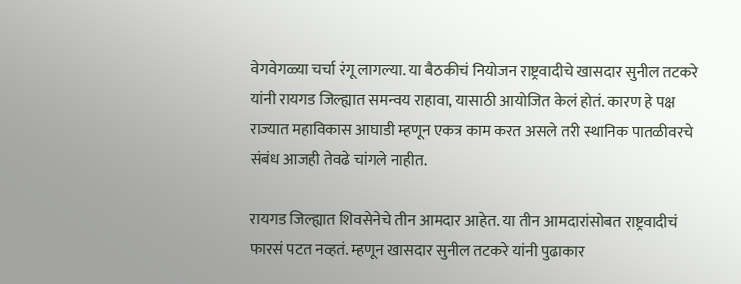वेगवेगळ्या चर्चा रंगू लागल्या. या बैठकीचं नियोजन राष्ट्रवादीचे खासदार सुनील तटकरे यांनी रायगड जिल्ह्यात समन्वय राहावा, यासाठी आयोजित केलं होतं. कारण हे पक्ष राज्यात महाविकास आघाडी म्हणून एकत्र काम करत असले तरी स्थानिक पातळीवरचे संबंध आजही तेवढे चांगले नाहीत.

रायगड जिल्ह्यात शिवसेनेचे तीन आमदार आहेत. या तीन आमदारांसोबत राष्ट्रवादीचं फारसं पटत नव्हतं. म्हणून खासदार सुनील तटकरे यांनी पुढाकार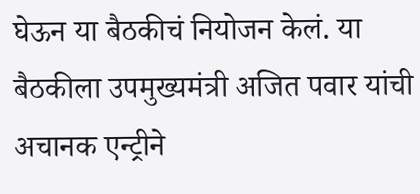घेऊन या बैठकीचं नियोजन केलं. या बैठकीला उपमुख्यमंत्री अजित पवार यांची अचानक एन्ट्रीने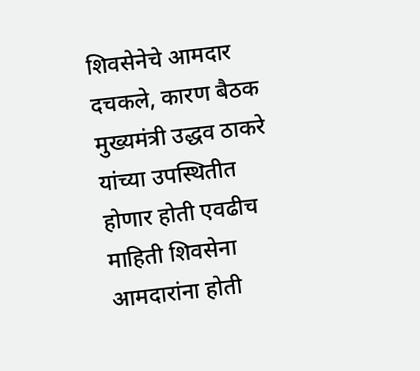शिवसेनेचे आमदार दचकले, कारण बैठक मुख्यमंत्री उद्धव ठाकरे यांच्या उपस्थितीत होणार होती एवढीच माहिती शिवसेना आमदारांना होती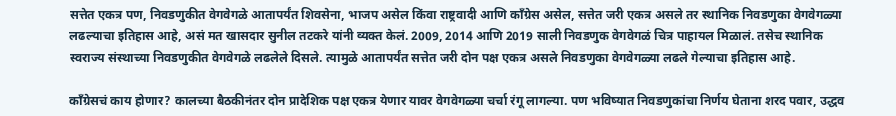सत्तेत एकत्र पण, निवडणुकीत वेगवेगळे आतापर्यंत शिवसेना, भाजप असेल किंवा राष्ट्रवादी आणि काँग्रेस असेल, सत्तेत जरी एकत्र असले तर स्थानिक निवडणुका वेगवेगळ्या लढल्याचा इतिहास आहे, असं मत खासदार सुनील तटकरे यांनी व्यक्त केलं. 2009, 2014 आणि 2019 साली निवडणुक वेगवेगळं चित्र पाहायल मिळालं. तसेच स्थानिक स्वराज्य संस्थाच्या निवडणुकीत वेगवेगळे लढलेले दिसले. त्यामुळे आतापर्यंत सत्तेत जरी दोन पक्ष एकत्र असले निवडणुका वेगवेगळ्या लढले गेल्याचा इतिहास आहे.

काँग्रेसचं काय होणार? कालच्या बैठकीनंतर दोन प्रादेशिक पक्ष एकत्र येणार यावर वेगवेगळ्या चर्चा रंगू लागल्या. पण भविष्यात निवडणुकांचा निर्णय घेताना शरद पवार, उद्धव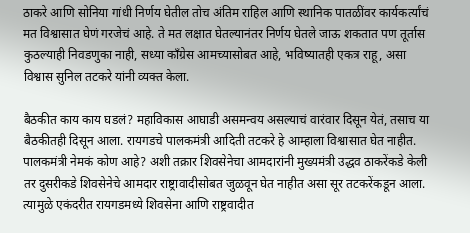ठाकरे आणि सोनिया गांधी निर्णय घेतील तोच अंतिम राहिल आणि स्थानिक पातळींवर कार्यकर्त्यांचं मत विश्वासात घेणं गरजेचं आहे. ते मत लक्षात घेतल्यानंतर निर्णय घेतले जाऊ शकतात पण तूर्तास कुठल्याही निवडणुका नाही, सध्या काँग्रेस आमच्यासोबत आहे, भविष्यातही एकत्र राहू, असा विश्वास सुनिल तटकरे यांनी व्यक्त केला.

बैठकीत काय काय घडलं? महाविकास आघाडी असमन्वय असल्याचं वारंवार दिसून येतं, तसाच या बैठकीतही दिसून आला. रायगडचे पालकमंत्री आदिती तटकरे हे आम्हाला विश्वासात घेत नाहीत. पालकमंत्री नेमकं कोण आहे? अशी तक्रार शिवसेनेचा आमदारांनी मुख्यमंत्री उद्धव ठाकरेंकडे केली तर दुसरीकडे शिवसेनेचे आमदार राष्ट्रावादीसोबत जुळवून घेत नाहीत असा सूर तटकरेंकडून आला. त्यामुळे एकंदरीत रायगडमध्ये शिवसेना आणि राष्ट्रवादीत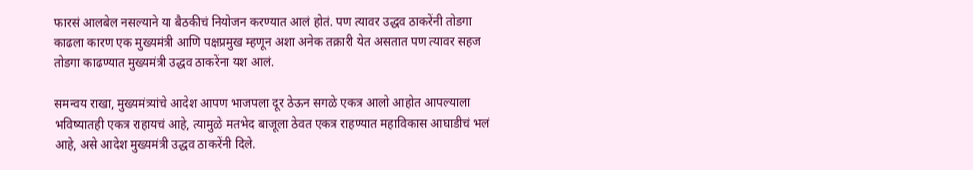फारसं आलबेल नसल्याने या बैठकीचं नियोजन करण्यात आलं होतं. पण त्यावर उद्धव ठाकरेंनी तोडगा काढला कारण एक मुख्यमंत्री आणि पक्षप्रमुख म्हणून अशा अनेक तक्रारी येत असतात पण त्यावर सहज तोडगा काढण्यात मुख्यमंत्री उद्धव ठाकरेंना यश आलं.

समन्वय राखा, मुख्यमंत्र्यांचे आदेश आपण भाजपला दूर ठेऊन सगळे एकत्र आलो आहोत आपल्याला भविष्यातही एकत्र राहायचं आहे, त्यामुळे मतभेद बाजूला ठेवत एकत्र राहण्यात महाविकास आघाडीचं भलं आहे, असे आदेश मुख्यमंत्री उद्धव ठाकरेंनी दिले.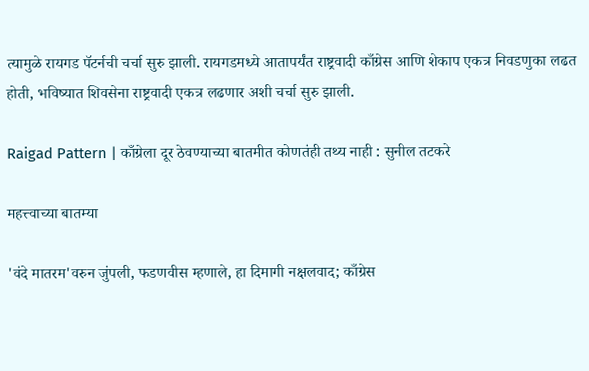त्यामुळे रायगड पॅटर्नची चर्चा सुरु झाली. रायगडमध्ये आतापर्यंत राष्ट्रवादी काँग्रेस आणि शेकाप एकत्र निवडणुका लढत होती, भविष्यात शिवसेना राष्ट्रवादी एकत्र लढणार अशी चर्चा सुरु झाली.

Raigad Pattern | काँग्रेला दूर ठेवण्याच्या बातमीत कोणतंही तथ्य नाही : सुनील तटकरे

महत्त्वाच्या बातम्या

'वंदे मातरम'वरुन जुंपली, फडणवीस म्हणाले, हा दिमागी नक्षलवाद; काँग्रेस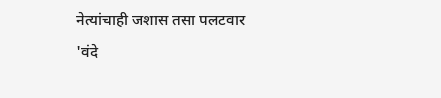नेत्यांचाही जशास तसा पलटवार
'वंदे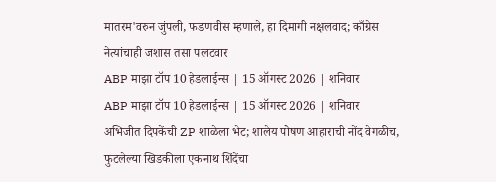मातरम'वरुन जुंपली, फडणवीस म्हणाले, हा दिमागी नक्षलवाद; काँग्रेस नेत्यांचाही जशास तसा पलटवार
ABP माझा टॉप 10 हेडलाईन्स | 15 ऑगस्ट 2026 | शनिवार
ABP माझा टॉप 10 हेडलाईन्स | 15 ऑगस्ट 2026 | शनिवार
अभिजीत दिपकेंची ZP शाळेला भेट; शालेय पोषण आहाराची नोंद वेगळीच, फुटलेल्या खिडकीला एकनाथ शिंदेंचा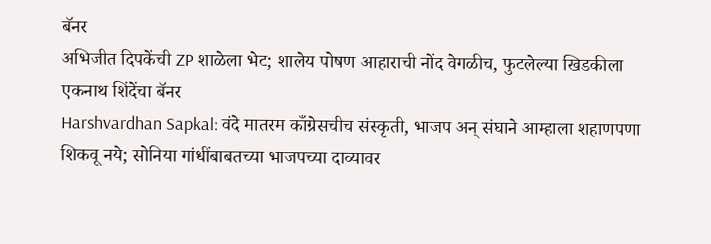बॅनर
अभिजीत दिपकेंची ZP शाळेला भेट; शालेय पोषण आहाराची नोंद वेगळीच, फुटलेल्या खिडकीला एकनाथ शिंदेंचा बॅनर
Harshvardhan Sapkal: वंदे मातरम काँग्रेसचीच संस्कृती, भाजप अन् संघाने आम्हाला शहाणपणा शिकवू नये; सोनिया गांधींबाबतच्या भाजपच्या दाव्यावर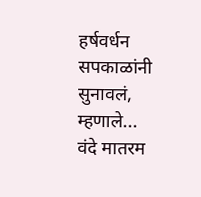हर्षवर्धन सपकाळांनी सुनावलं, म्हणाले...
वंदे मातरम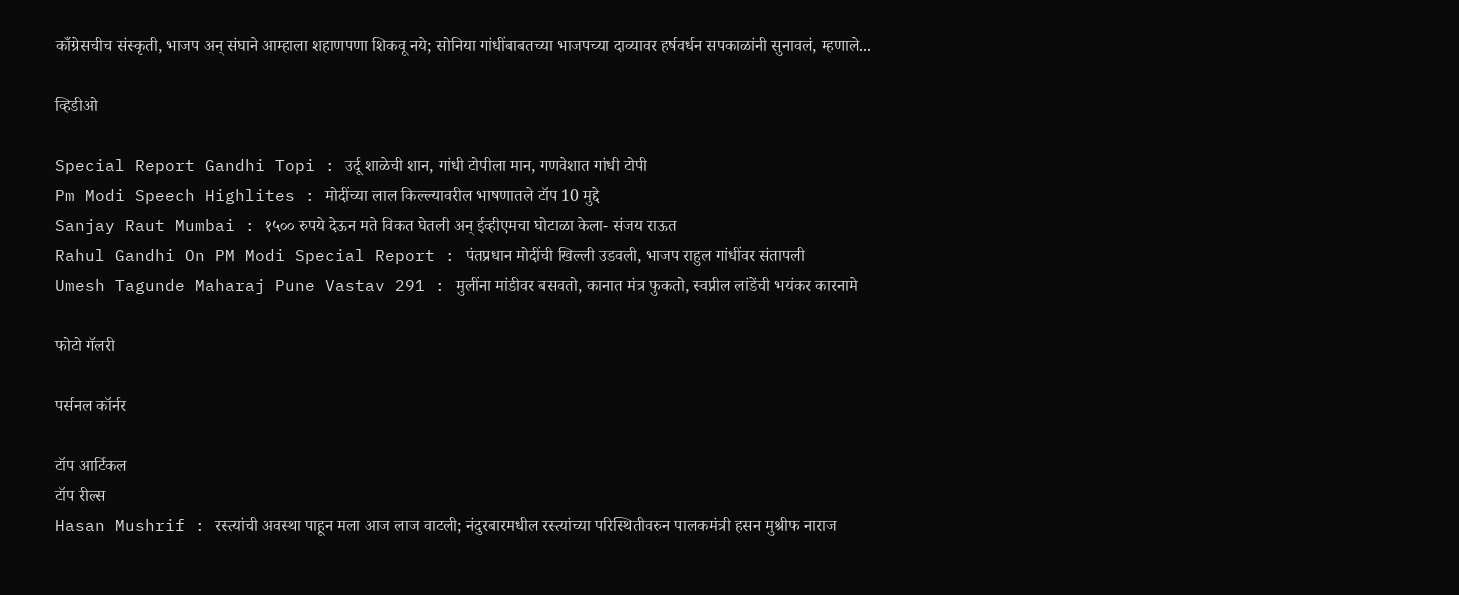काँग्रेसचीच संस्कृती, भाजप अन् संघाने आम्हाला शहाणपणा शिकवू नये; सोनिया गांधींबाबतच्या भाजपच्या दाव्यावर हर्षवर्धन सपकाळांनी सुनावलं, म्हणाले...

व्हिडीओ

Special Report Gandhi Topi : उर्दू शाळेची शान, गांधी टोपीला मान, गणवेशात गांधी टोपी
Pm Modi Speech Highlites : मोदींच्या लाल किल्ल्यावरील भाषणातले टॉप 10 मुद्दे
Sanjay Raut Mumbai : १५०० रुपये देऊन मते विकत घेतली अन् ईव्हीएमचा घोटाळा केला- संजय राऊत
Rahul Gandhi On PM Modi Special Report : पंतप्रधान मोदींची खिल्ली उडवली, भाजप राहुल गांधींवर संतापली
Umesh Tagunde Maharaj Pune Vastav 291 : मुलींना मांडीवर बसवतो, कानात मंत्र फुकतो, स्वप्नील लांडेंची भयंकर कारनामे

फोटो गॅलरी

पर्सनल कॉर्नर

टॉप आर्टिकल
टॉप रील्स
Hasan Mushrif : रस्त्यांची अवस्था पाहून मला आज लाज वाटली; नंदुरबारमधील रस्त्यांच्या परिस्थितीवरुन पालकमंत्री हसन मुश्रीफ नाराज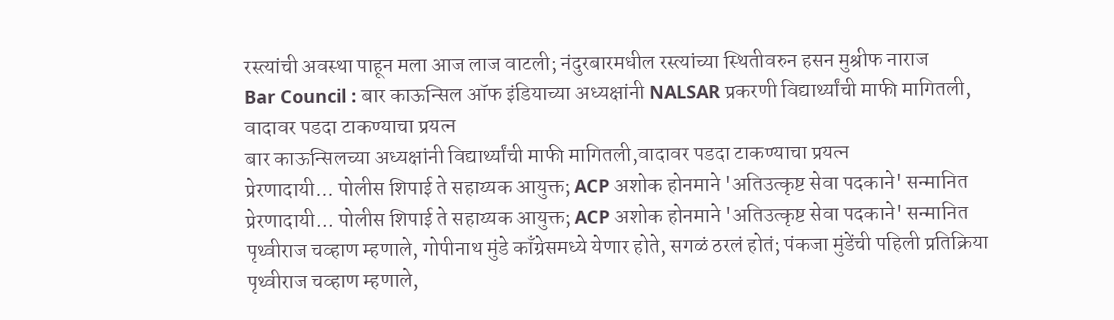रस्त्यांची अवस्था पाहून मला आज लाज वाटली; नंदुरबारमधील रस्त्यांच्या स्थितीवरुन हसन मुश्रीफ नाराज
Bar Council : बार काऊन्सिल ऑफ इंडियाच्या अध्यक्षांनी NALSAR प्रकरणी विद्यार्थ्यांची माफी मागितली, वादावर पडदा टाकण्याचा प्रयत्न
बार काऊन्सिलच्या अध्यक्षांनी विद्यार्थ्यांची माफी मागितली,वादावर पडदा टाकण्याचा प्रयत्न
प्रेरणादायी... पोलीस शिपाई ते सहाय्यक आयुक्त; ACP अशोक होनमाने 'अतिउत्कृष्ट सेवा पदकाने' सन्मानित
प्रेरणादायी... पोलीस शिपाई ते सहाय्यक आयुक्त; ACP अशोक होनमाने 'अतिउत्कृष्ट सेवा पदकाने' सन्मानित
पृथ्वीराज चव्हाण म्हणाले, गोपीनाथ मुंडे काँग्रेसमध्ये येणार होते, सगळं ठरलं होतं; पंकजा मुंडेंची पहिली प्रतिक्रिया
पृथ्वीराज चव्हाण म्हणाले,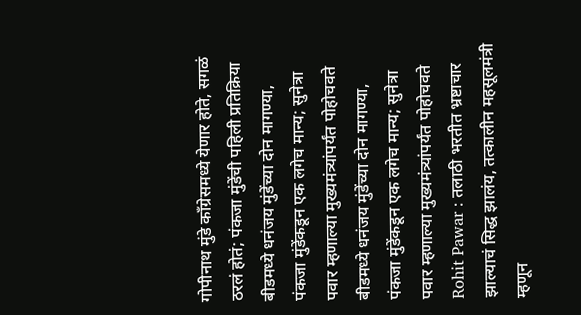गोपीनाथ मुंडे काँग्रेसमध्ये येणार होते, सगळं ठरलं होतं; पंकजा मुंडेंची पहिली प्रतिक्रिया
बीडमध्ये धनंजय मुंडेंच्या दोन मागण्या, पंकजा मुंडेंकडून एक लगेच मान्य; सुनेत्रा पवार म्हणाल्या मुख्यमंत्र्यांपर्यंत पोहोचवते
बीडमध्ये धनंजय मुंडेंच्या दोन मागण्या, पंकजा मुंडेंकडून एक लगेच मान्य; सुनेत्रा पवार म्हणाल्या मुख्यमंत्र्यांपर्यंत पोहोचवते
Rohit Pawar : तलाठी भरतीत भ्रष्टाचार झाल्याचं सिद्ध झालंय, तत्कालीन महसूलमंत्री म्हणून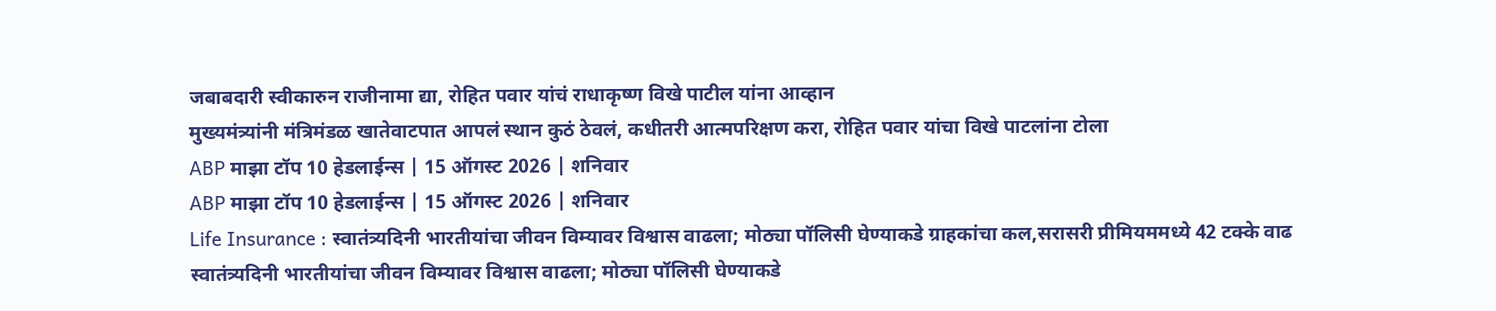जबाबदारी स्वीकारुन राजीनामा द्या, रोहित पवार यांचं राधाकृष्ण विखे पाटील यांना आव्हान
मुख्यमंत्र्यांनी मंत्रिमंडळ खातेवाटपात आपलं स्थान कुठं ठेवलं, कधीतरी आत्मपरिक्षण करा, रोहित पवार यांचा विखे पाटलांना टोला
ABP माझा टॉप 10 हेडलाईन्स | 15 ऑगस्ट 2026 | शनिवार
ABP माझा टॉप 10 हेडलाईन्स | 15 ऑगस्ट 2026 | शनिवार
Life Insurance : स्वातंत्र्यदिनी भारतीयांचा जीवन विम्यावर विश्वास वाढला; मोठ्या पॉलिसी घेण्याकडे ग्राहकांचा कल,सरासरी प्रीमियममध्ये 42 टक्के वाढ
स्वातंत्र्यदिनी भारतीयांचा जीवन विम्यावर विश्वास वाढला; मोठ्या पॉलिसी घेण्याकडे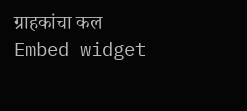ग्राहकांचा कल
Embed widget